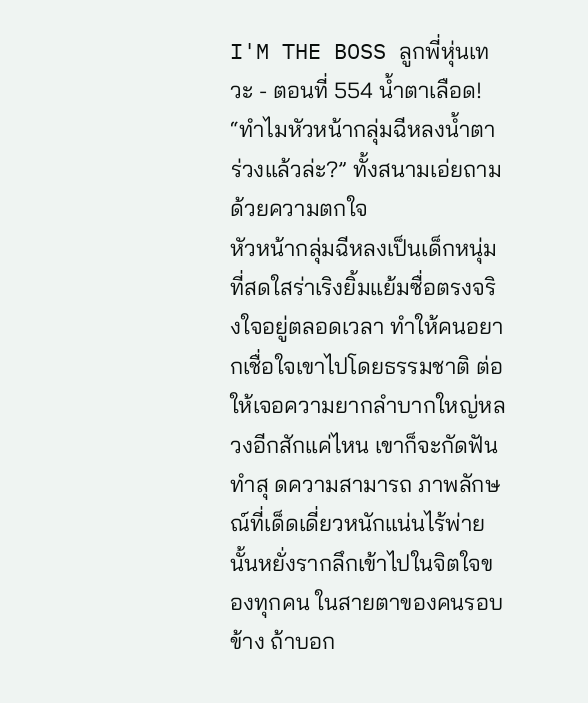I'M THE BOSS ลูกพี่หุ่นเทวะ - ตอนที่ 554 น้ำตาเลือด!
“ทำไมหัวหน้ากลุ่มฉีหลงน้ำตาร่วงแล้วล่ะ?” ทั้งสนามเอ่ยถามด้วยความตกใจ
หัวหน้ากลุ่มฉีหลงเป็นเด็กหนุ่มที่สดใสร่าเริงยิ้มแย้มซื่อตรงจริงใจอยู่ตลอดเวลา ทำให้คนอยากเชื่อใจเขาไปโดยธรรมชาติ ต่อให้เจอความยากลำบากใหญ่หลวงอีกสักแค่ไหน เขาก็จะกัดฟันทำสุ ดความสามารถ ภาพลักษณ์ที่เด็ดเดี่ยวหนักแน่นไร้พ่ายนั้นหยั่งรากลึกเข้าไปในจิตใจของทุกคน ในสายตาของคนรอบข้าง ถ้าบอก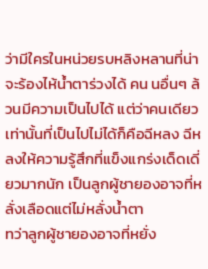ว่ามีใครในหน่วยรบหลิงหลานที่น่าจะร้องไห้น้ำตาร่วงได้ คน นอื่นๆ ล้วนมีความเป็นไปได้ แต่ว่าคนเดียวเท่านั้นที่เป็นไปไม่ได้ก็คือฉีหลง ฉีหลงให้ความรู้สึกที่แข็งแกร่งเด็ดเดี่ยวมากนัก เป็นลูกผู้ชายองอาจที่หลั่งเลือดแต่ไม่หลั่งน้ำตา
ทว่าลูกผู้ชายองอาจที่หยั่ง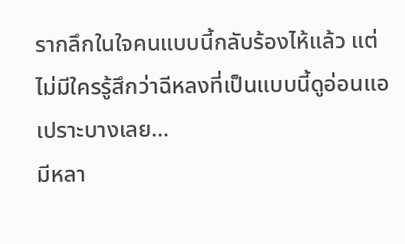รากลึกในใจคนแบบนี้กลับร้องไห้แล้ว แต่ไม่มีใครรู้สึกว่าฉีหลงที่เป็นแบบนี้ดูอ่อนแอเปราะบางเลย…
มีหลา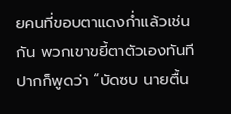ยคนที่ขอบตาแดงก่ำแล้วเช่นกัน พวกเขาขยี้ตาตัวเองทันที ปากก็พูดว่า “บัดซบ นายตื้น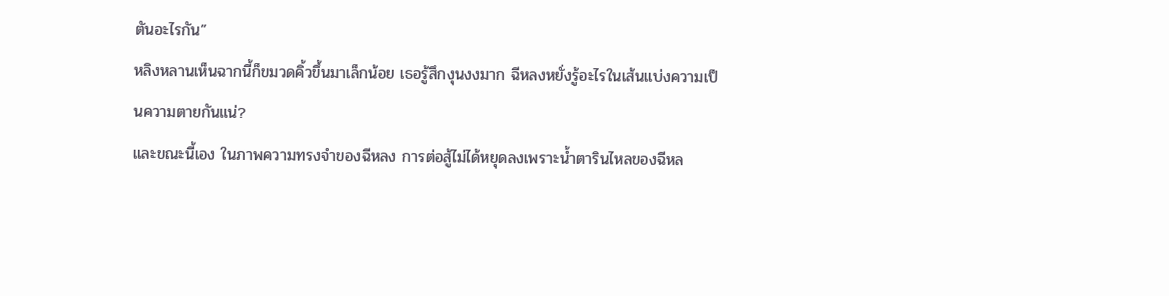ตันอะไรกัน”
หลิงหลานเห็นฉากนี้ก็ขมวดคิ้วขึ้นมาเล็กน้อย เธอรู้สึกงุนงงมาก ฉีหลงหยั่งรู้อะไรในเส้นแบ่งความเป็นความตายกันแน่?
และขณะนี้เอง ในภาพความทรงจำของฉีหลง การต่อสู้ไม่ได้หยุดลงเพราะน้ำตารินไหลของฉีหล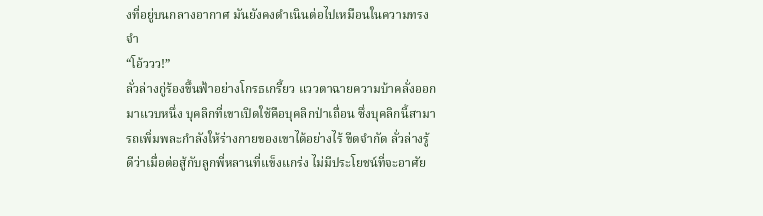งที่อยู่บนกลางอากาศ มันยังคงดำเนินต่อไปเหมือนในความทรงจำ
“โอ้ววว!”
ลั่วล่างกู่ร้องขึ้นฟ้าอย่างโกรธเกรี้ยว แววตาฉายความบ้าคลั่งออกมาแวบหนึ่ง บุคลิกที่เขาเปิดใช้คือบุคลิกป่าเถื่อน ซึ่งบุคลิกนี้สามารถเพิ่มพละกำลังให้ร่างกายของเขาได้อย่างไร้ ขีดจำกัด ลั่วล่างรู้ดีว่าเมื่อต่อสู้กับลูกพี่หลานที่แข็งแกร่ง ไม่มีประโยชน์ที่จะอาศัย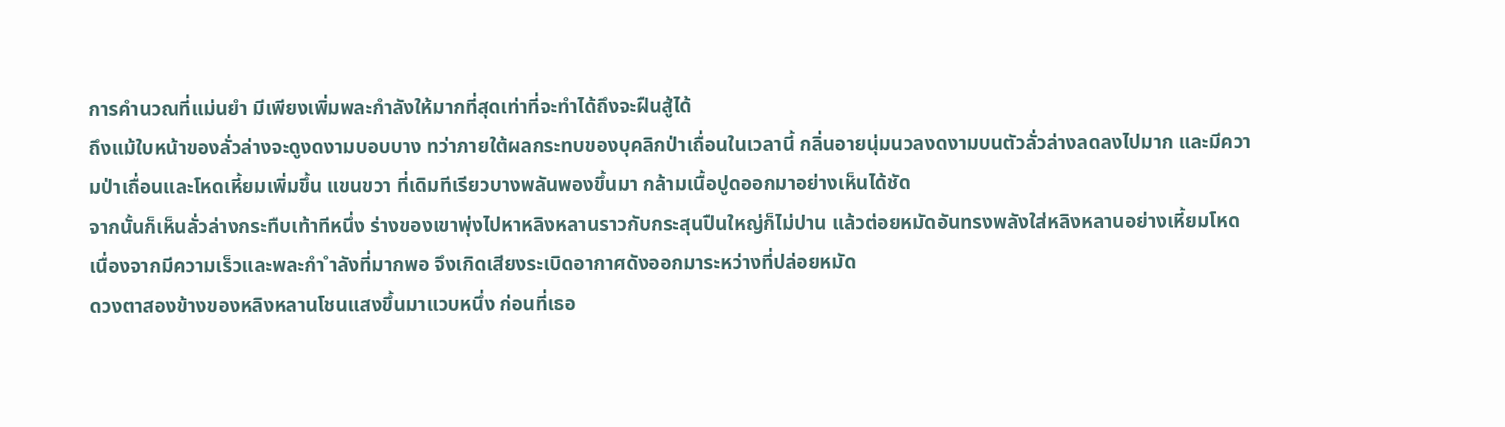การคำนวณที่แม่นยำ มีเพียงเพิ่มพละกำลังให้มากที่สุดเท่าที่จะทำได้ถึงจะฝืนสู้ได้
ถึงแม้ใบหน้าของลั่วล่างจะดูงดงามบอบบาง ทว่าภายใต้ผลกระทบของบุคลิกป่าเถื่อนในเวลานี้ กลิ่นอายนุ่มนวลงดงามบนตัวลั่วล่างลดลงไปมาก และมีความป่าเถื่อนและโหดเหี้ยมเพิ่มขึ้น แขนขวา ที่เดิมทีเรียวบางพลันพองขึ้นมา กล้ามเนื้อปูดออกมาอย่างเห็นได้ชัด
จากนั้นก็เห็นลั่วล่างกระทืบเท้าทีหนึ่ง ร่างของเขาพุ่งไปหาหลิงหลานราวกับกระสุนปืนใหญ่ก็ไม่ปาน แล้วต่อยหมัดอันทรงพลังใส่หลิงหลานอย่างเหี้ยมโหด เนื่องจากมีความเร็วและพละกำ ำลังที่มากพอ จึงเกิดเสียงระเบิดอากาศดังออกมาระหว่างที่ปล่อยหมัด
ดวงตาสองข้างของหลิงหลานโชนแสงขึ้นมาแวบหนึ่ง ก่อนที่เธอ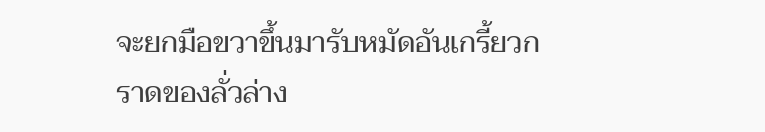จะยกมือขวาขึ้นมารับหมัดอันเกรี้ยวกราดของลั่วล่าง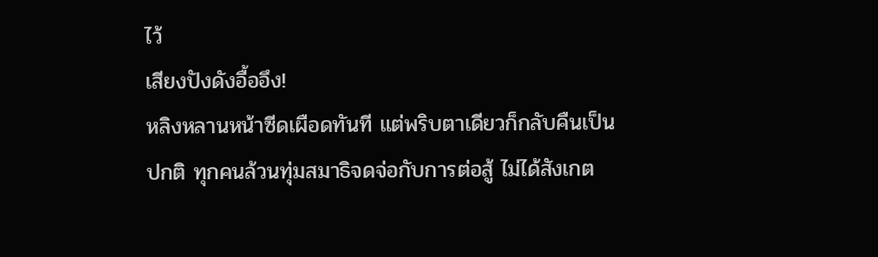ไว้
เสียงปังดังอื้ออึง!
หลิงหลานหน้าซีดเผือดทันที แต่พริบตาเดียวก็กลับคืนเป็นปกติ ทุกคนล้วนทุ่มสมาธิจดจ่อกับการต่อสู้ ไม่ได้สังเกต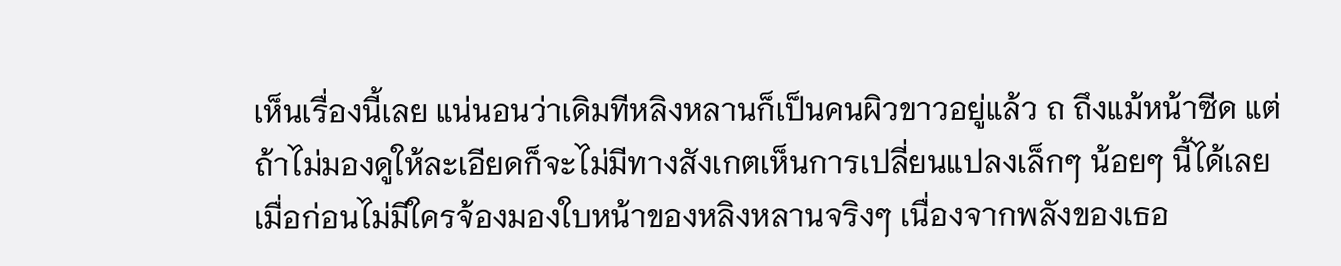เห็นเรื่องนี้เลย แน่นอนว่าเดิมทีหลิงหลานก็เป็นคนผิวขาวอยู่แล้ว ถ ถึงแม้หน้าซีด แต่ถ้าไม่มองดูให้ละเอียดก็จะไม่มีทางสังเกตเห็นการเปลี่ยนแปลงเล็กๆ น้อยๆ นี้ได้เลย
เมื่อก่อนไม่มีใครจ้องมองใบหน้าของหลิงหลานจริงๆ เนื่องจากพลังของเธอ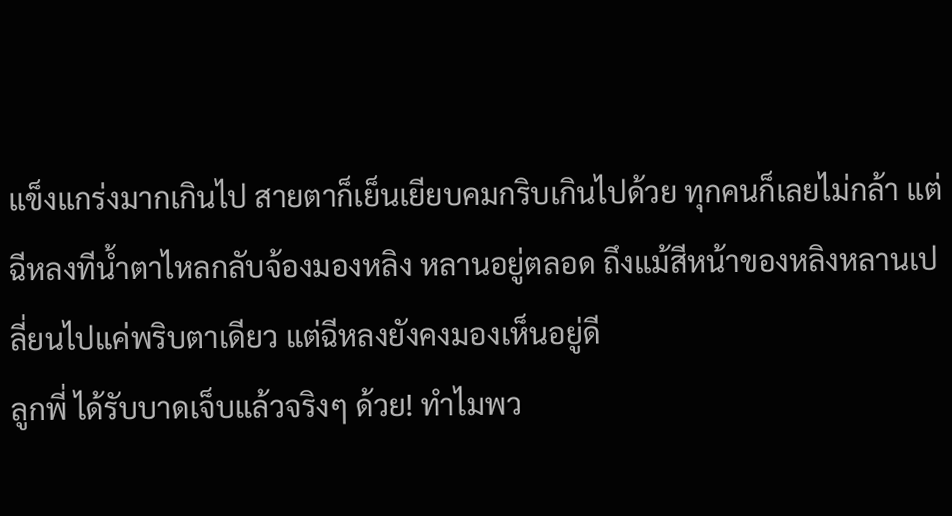แข็งแกร่งมากเกินไป สายตาก็เย็นเยียบคมกริบเกินไปด้วย ทุกคนก็เลยไม่กล้า แต่ฉีหลงทีน้ำตาไหลกลับจ้องมองหลิง หลานอยู่ตลอด ถึงแม้สีหน้าของหลิงหลานเปลี่ยนไปแค่พริบตาเดียว แต่ฉีหลงยังคงมองเห็นอยู่ดี
ลูกพี่ ได้รับบาดเจ็บแล้วจริงๆ ด้วย! ทำไมพว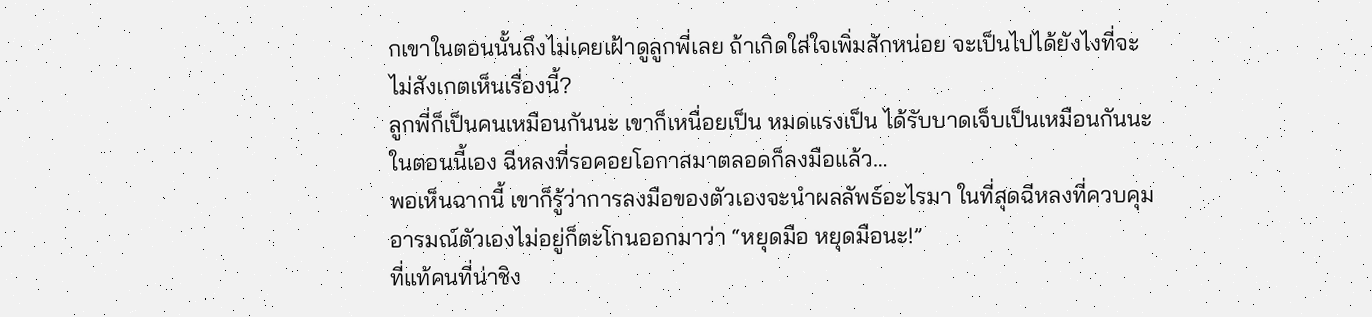กเขาในตอนนั้นถึงไม่เคยเฝ้าดูลูกพี่เลย ถ้าเกิดใส่ใจเพิ่มสักหน่อย จะเป็นไปได้ยังไงที่จะไม่สังเกตเห็นเรื่องนี้?
ลูกพี่ก็เป็นคนเหมือนกันนะ เขาก็เหนื่อยเป็น หมดแรงเป็น ได้รับบาดเจ็บเป็นเหมือนกันนะ
ในตอนนี้เอง ฉีหลงที่รอคอยโอกาสมาตลอดก็ลงมือแล้ว…
พอเห็นฉากนี้ เขาก็รู้ว่าการลงมือของตัวเองจะนำผลลัพธ์อะไรมา ในที่สุดฉีหลงที่ควบคุมอารมณ์ตัวเองไม่อยู่ก็ตะโกนออกมาว่า “หยุดมือ หยุดมือนะ!”
ที่แท้คนที่น่าชิง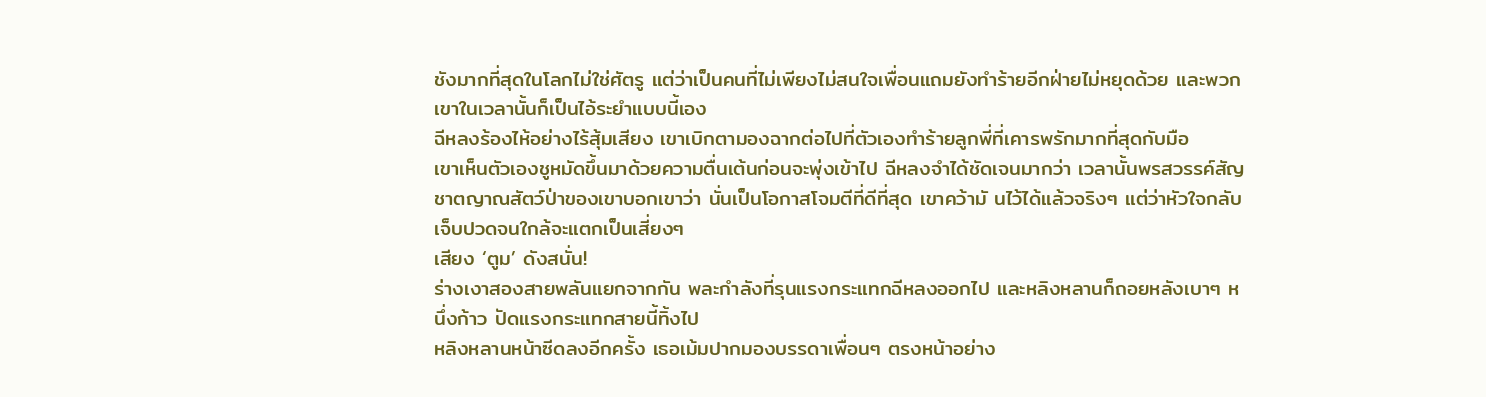ชังมากที่สุดในโลกไม่ใช่ศัตรู แต่ว่าเป็นคนที่ไม่เพียงไม่สนใจเพื่อนแถมยังทำร้ายอีกฝ่ายไม่หยุดด้วย และพวกเขาในเวลานั้นก็เป็นไอ้ระยำแบบนี้เอง
ฉีหลงร้องไห้อย่างไร้สุ้มเสียง เขาเบิกตามองฉากต่อไปที่ตัวเองทำร้ายลูกพี่ที่เคารพรักมากที่สุดกับมือ
เขาเห็นตัวเองชูหมัดขึ้นมาด้วยความตื่นเต้นก่อนจะพุ่งเข้าไป ฉีหลงจำได้ชัดเจนมากว่า เวลานั้นพรสวรรค์สัญชาตญาณสัตว์ป่าของเขาบอกเขาว่า นั่นเป็นโอกาสโจมตีที่ดีที่สุด เขาคว้ามั นไว้ได้แล้วจริงๆ แต่ว่าหัวใจกลับเจ็บปวดจนใกล้จะแตกเป็นเสี่ยงๆ
เสียง ‘ตูม’ ดังสนั่น!
ร่างเงาสองสายพลันแยกจากกัน พละกำลังที่รุนแรงกระแทกฉีหลงออกไป และหลิงหลานก็ถอยหลังเบาๆ หนึ่งก้าว ปัดแรงกระแทกสายนี้ทิ้งไป
หลิงหลานหน้าซีดลงอีกครั้ง เธอเม้มปากมองบรรดาเพื่อนๆ ตรงหน้าอย่าง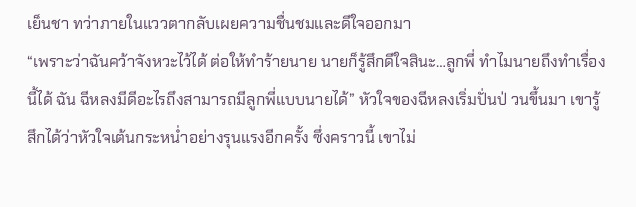เย็นชา ทว่าภายในแววตากลับเผยความชื่นชมและดีใจออกมา
“เพราะว่าฉันคว้าจังหวะไว้ได้ ต่อให้ทำร้ายนาย นายก็รู้สึกดีใจสินะ…ลูกพี่ ทำไมนายถึงทำเรื่องนี้ได้ ฉัน ฉีหลงมีดีอะไรถึงสามารถมีลูกพี่แบบนายได้” หัวใจของฉีหลงเริ่มปั่นป่ วนขึ้นมา เขารู้สึกได้ว่าหัวใจเต้นกระหน่ำอย่างรุนแรงอีกครั้ง ซึ่งคราวนี้ เขาไม่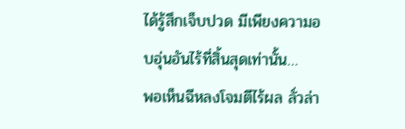ได้รู้สึกเจ็บปวด มีเพียงความอบอุ่นอันไร้ที่สิ้นสุดเท่านั้น…
พอเห็นฉีหลงโจมตีไร้ผล ลั่วล่า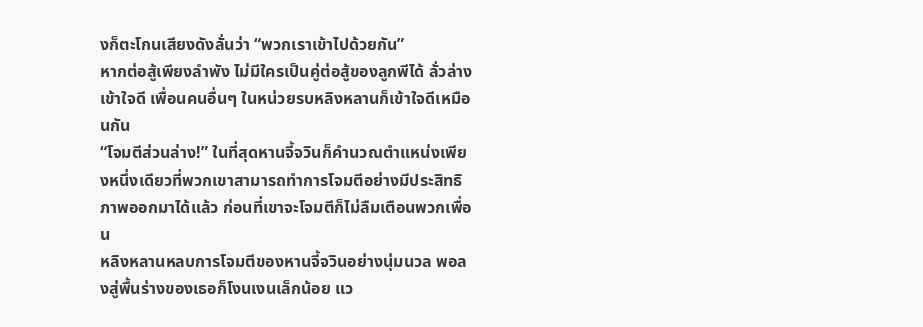งก็ตะโกนเสียงดังลั่นว่า “พวกเราเข้าไปด้วยกัน”
หากต่อสู้เพียงลำพัง ไม่มีใครเป็นคู่ต่อสู้ของลูกพีได้ ลั่วล่างเข้าใจดี เพื่อนคนอื่นๆ ในหน่วยรบหลิงหลานก็เข้าใจดีเหมือนกัน
“โจมตีส่วนล่าง!” ในที่สุดหานจี้จวินก็คำนวณตำแหน่งเพียงหนึ่งเดียวที่พวกเขาสามารถทำการโจมตีอย่างมีประสิทธิภาพออกมาได้แล้ว ก่อนที่เขาจะโจมตีก็ไม่ลืมเตือนพวกเพื่อน
หลิงหลานหลบการโจมตีของหานจี้จวินอย่างนุ่มนวล พอลงสู่พื้นร่างของเธอก็โงนเงนเล็กน้อย แว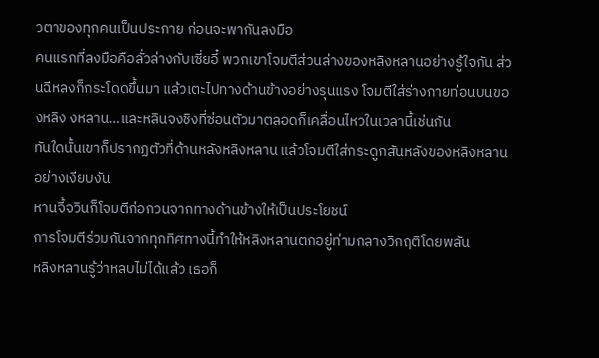วตาของทุกคนเป็นประกาย ก่อนจะพากันลงมือ
คนแรกที่ลงมือคือลั่วล่างกับเซี่ยอี๋ พวกเขาโจมตีส่วนล่างของหลิงหลานอย่างรู้ใจกัน ส่วนฉีหลงก็กระโดดขึ้นมา แล้วเตะไปทางด้านข้างอย่างรุนแรง โจมตีใส่ร่างกายท่อนบนของหลิง งหลาน…และหลินจงชิงที่ซ่อนตัวมาตลอดก็เคลื่อนไหวในเวลานี้เช่นกัน
ทันใดนั้นเขาก็ปรากฏตัวที่ด้านหลังหลิงหลาน แล้วโจมตีใส่กระดูกสันหลังของหลิงหลานอย่างเงียบงัน
หานจี้จวินก็โจมตีก่อกวนจากทางด้านข้างให้เป็นประโยชน์
การโจมตีร่วมกันจากทุกทิศทางนี้ทำให้หลิงหลานตกอยู่ท่ามกลางวิกฤติโดยพลัน
หลิงหลานรู้ว่าหลบไม่ได้แล้ว เธอก็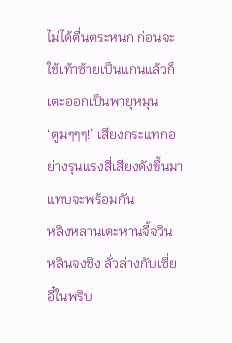ไม่ได้ตื่นตระหนก ก่อนจะใช้เท้าซ้ายเป็นแกนแล้วก็เตะออกเป็นพายุหมุน
‘ตูมๆๆๆ!’ เสียงกระแทกอย่างรุนแรงสี่เสียงดังขึ้นมาแทบจะพร้อมกัน
หลิงหลานเตะหานจี้จวิน หลินจงชิง ลั่วล่างกับเซี่ยอี๋ในพริบ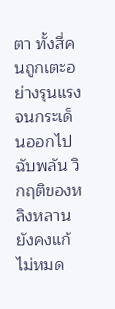ตา ทั้งสี่คนถูกเตะอย่างรุนแรงจนกระเด็นออกไปฉับพลัน วิกฤติของหลิงหลานยังคงแก้ไม่หมด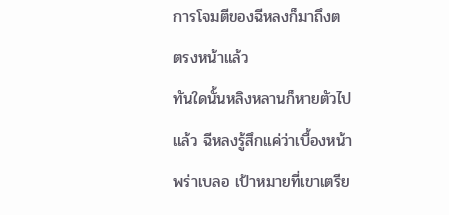การโจมตีของฉีหลงก็มาถึงต ตรงหน้าแล้ว
ทันใดนั้นหลิงหลานก็หายตัวไปแล้ว ฉีหลงรู้สึกแค่ว่าเบื้องหน้าพร่าเบลอ เป้าหมายที่เขาเตรีย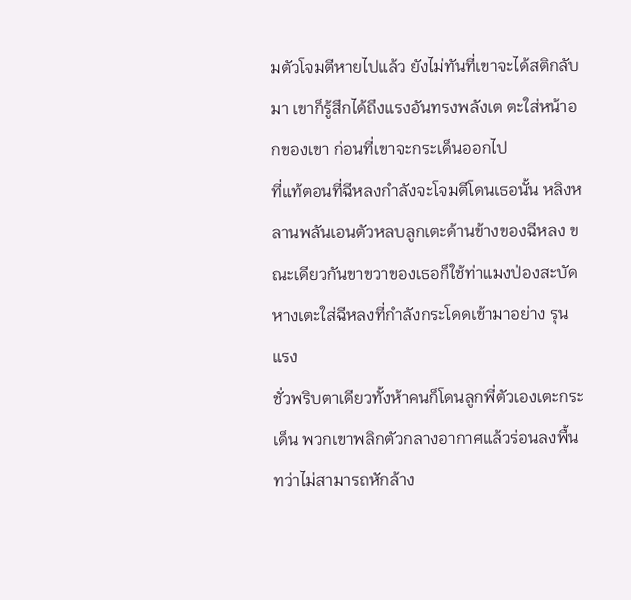มตัวโจมตีหายไปแล้ว ยังไม่ทันที่เขาจะได้สติกลับมา เขาก็รู้สึกได้ถึงแรงอันทรงพลังเต ตะใส่หน้าอกของเขา ก่อนที่เขาจะกระเด็นออกไป
ที่แท้ตอนที่ฉีหลงกำลังจะโจมตีโดนเธอนั้น หลิงหลานพลันเอนตัวหลบลูกเตะด้านข้างของฉีหลง ขณะเดียวกันขาขวาของเธอก็ใช้ท่าแมงป่องสะบัดหางเตะใส่ฉีหลงที่กำลังกระโดดเข้ามาอย่าง รุนแรง
ชั่วพริบตาเดียวทั้งห้าคนก็โดนลูกพี่ตัวเองเตะกระเด็น พวกเขาพลิกตัวกลางอากาศแล้วร่อนลงพื้น ทว่าไม่สามารถหักล้าง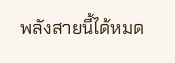พลังสายนี้ได้หมด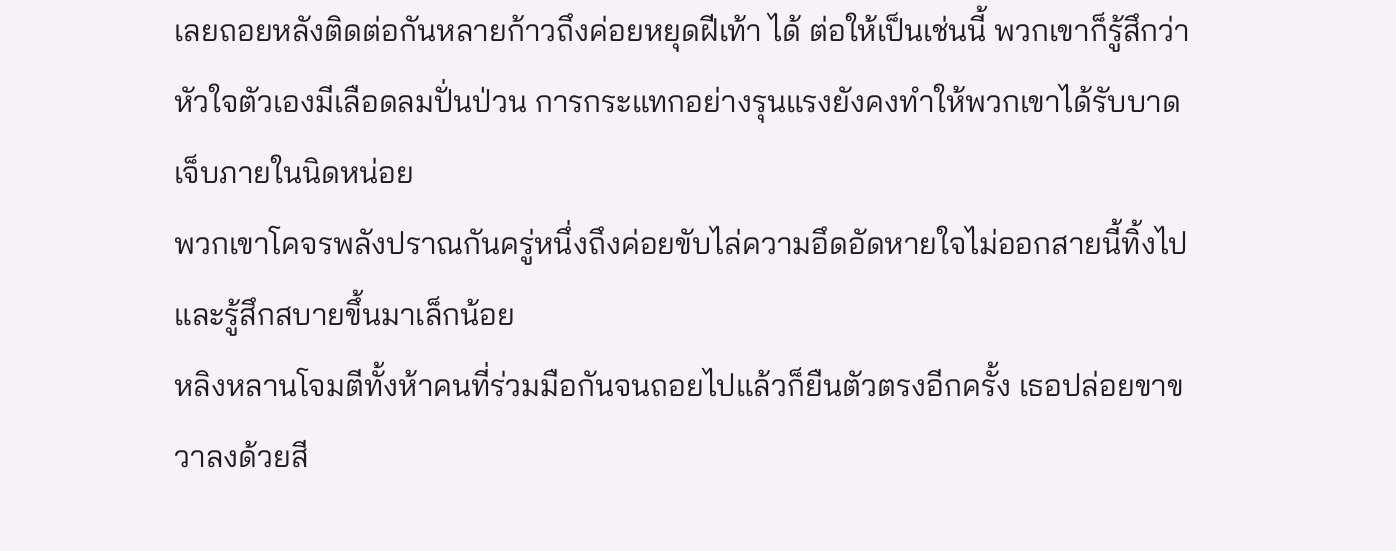เลยถอยหลังติดต่อกันหลายก้าวถึงค่อยหยุดฝีเท้า ได้ ต่อให้เป็นเช่นนี้ พวกเขาก็รู้สึกว่าหัวใจตัวเองมีเลือดลมปั่นป่วน การกระแทกอย่างรุนแรงยังคงทำให้พวกเขาได้รับบาดเจ็บภายในนิดหน่อย
พวกเขาโคจรพลังปราณกันครู่หนึ่งถึงค่อยขับไล่ความอึดอัดหายใจไม่ออกสายนี้ทิ้งไป และรู้สึกสบายขึ้นมาเล็กน้อย
หลิงหลานโจมตีทั้งห้าคนที่ร่วมมือกันจนถอยไปแล้วก็ยืนตัวตรงอีกครั้ง เธอปล่อยขาขวาลงด้วยสี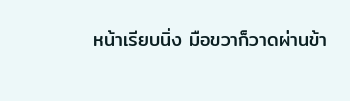หน้าเรียบนิ่ง มือขวาก็วาดผ่านข้า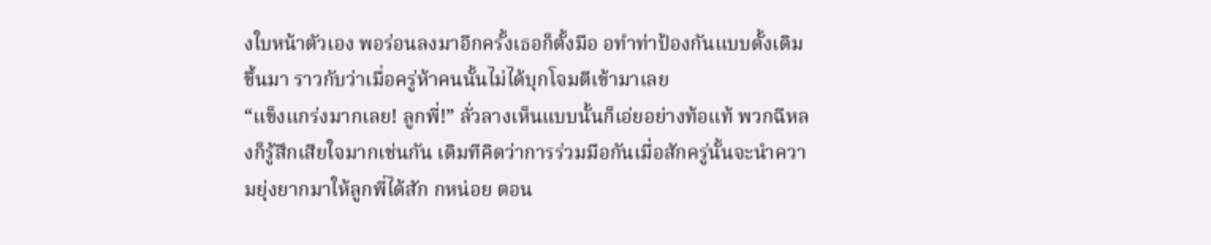งใบหน้าตัวเอง พอร่อนลงมาอีกครั้งเธอก็ตั้งมือ อทำท่าป้องกันแบบดั้งเดิมขึ้นมา ราวกับว่าเมื่อครู่ห้าคนนั้นไม่ได้บุกโจมตีเข้ามาเลย
“แข็งแกร่งมากเลย! ลูกพี่!” ลั่วลางเห็นแบบนั้นก็เอ่ยอย่างท้อแท้ พวกฉีหลงก็รู้สึกเสียใจมากเช่นกัน เดิมทีคิดว่าการร่วมมือกันเมื่อสักครู่นั้นจะนำความยุ่งยากมาให้ลูกพี่ได้สัก กหน่อย ตอน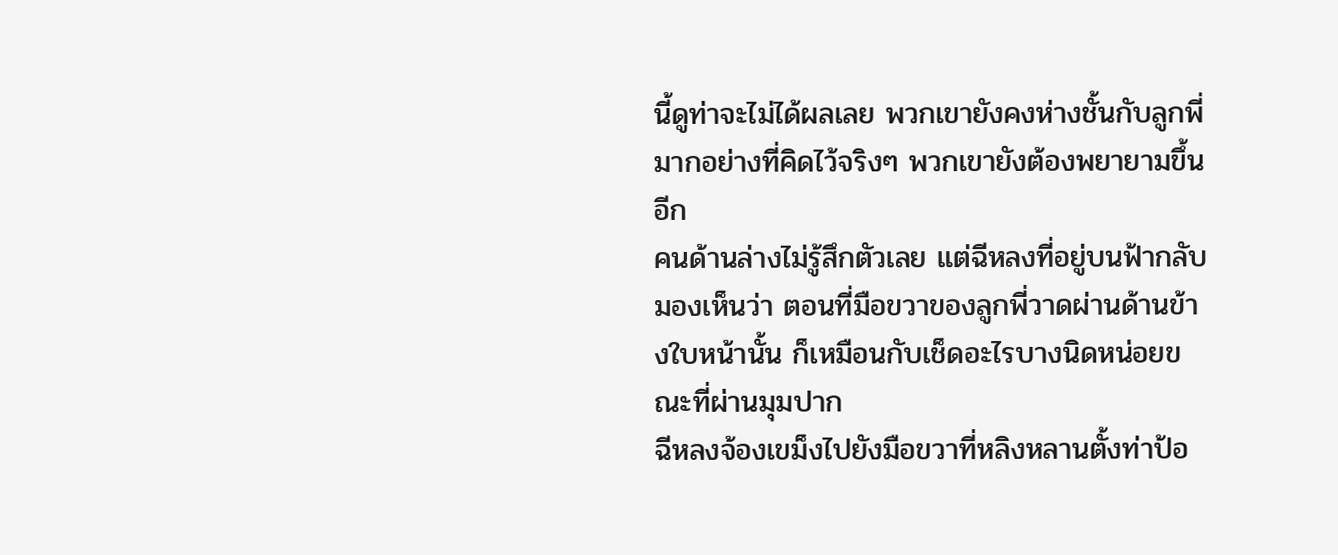นี้ดูท่าจะไม่ได้ผลเลย พวกเขายังคงห่างชั้นกับลูกพี่มากอย่างที่คิดไว้จริงๆ พวกเขายังต้องพยายามขึ้นอีก
คนด้านล่างไม่รู้สึกตัวเลย แต่ฉีหลงที่อยู่บนฟ้ากลับมองเห็นว่า ตอนที่มือขวาของลูกพี่วาดผ่านด้านข้างใบหน้านั้น ก็เหมือนกับเช็ดอะไรบางนิดหน่อยขณะที่ผ่านมุมปาก
ฉีหลงจ้องเขม็งไปยังมือขวาที่หลิงหลานตั้งท่าป้อ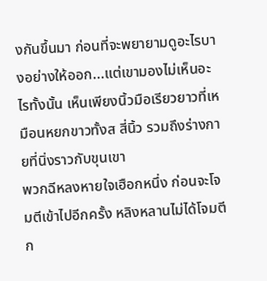งกันขึ้นมา ก่อนที่จะพยายามดูอะไรบางอย่างให้ออก...แต่เขามองไม่เห็นอะไรทั้งนั้น เห็นเพียงนิ้วมือเรียวยาวที่เหมือนหยกขาวทั้งส สี่นิ้ว รวมถึงร่างกายที่นิ่งราวกับขุนเขา
พวกฉีหลงหายใจเฮือกหนึ่ง ก่อนจะโจมตีเข้าไปอีกครั้ง หลิงหลานไม่ได้โจมตีก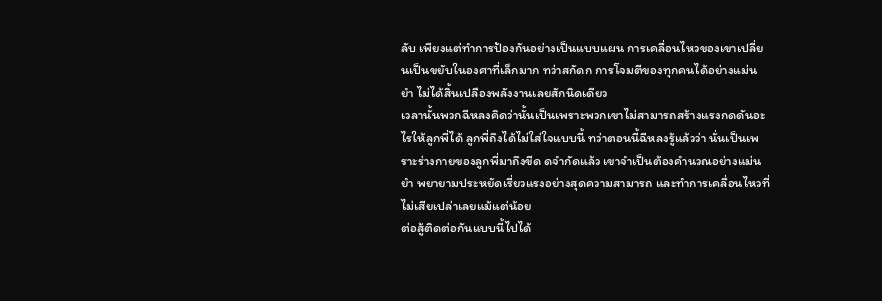ลับ เพียงแต่ทำการป้องกันอย่างเป็นแบบแผน การเคลื่อนไหวของเขาเปลี่ยนเป็นขยับในองศาที่เล็กมาก ทว่าสกัดก การโจมตีของทุกคนได้อย่างแม่นยำ ไม่ได้สิ้นเปลืองพลังงานเลยสักนิดเดียว
เวลานั้นพวกฉีหลงคิดว่านั้นเป็นเพราะพวกเขาไม่สามารถสร้างแรงกดดันอะไรให้ลูกพี่ได้ ลูกพี่ถึงได้ไม่ใส่ใจแบบนี้ ทว่าตอนนี้ฉีหลงรู้แล้วว่า นั่นเป็นเพราะร่างกายของลูกพี่มาถึงขีด ดจำกัดแล้ว เขาจำเป็นต้องคำนวณอย่างแม่นยำ พยายามประหยัดเรี่ยวแรงอย่างสุดความสามารถ และทำการเคลื่อนไหวที่ไม่เสียเปล่าเลยแม้แต่น้อย
ต่อสู้ติดต่อกันแบบนี้ไปได้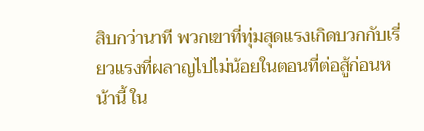สิบกว่านาที พวกเขาที่ทุ่มสุดแรงเกิดบวกกับเรี่ยวแรงที่ผลาญไปไม่น้อยในตอนที่ต่อสู้ก่อนหน้านี้ ใน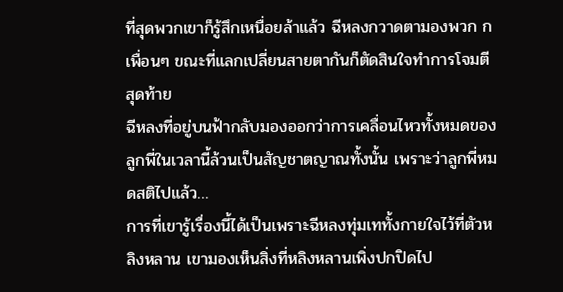ที่สุดพวกเขาก็รู้สึกเหนื่อยล้าแล้ว ฉีหลงกวาดตามองพวก กเพื่อนๆ ขณะที่แลกเปลี่ยนสายตากันก็ตัดสินใจทำการโจมตีสุดท้าย
ฉีหลงที่อยู่บนฟ้ากลับมองออกว่าการเคลื่อนไหวทั้งหมดของลูกพี่ในเวลานี้ล้วนเป็นสัญชาตญาณทั้งนั้น เพราะว่าลูกพี่หมดสติไปแล้ว…
การที่เขารู้เรื่องนี้ได้เป็นเพราะฉีหลงทุ่มเททั้งกายใจไว้ที่ตัวหลิงหลาน เขามองเห็นสิ่งที่หลิงหลานเพิ่งปกปิดไป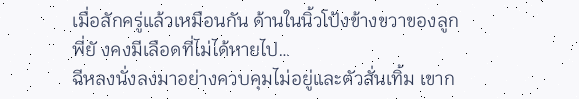เมื่อสักครู่แล้วเหมือนกัน ด้านในนิ้วโป้งข้างขวาของลูกพี่ยั งคงมีเลือดที่ไม่ได้หายไป…
ฉีหลงนั่งลงมาอย่างควบคุมไม่อยู่และตัวสั่นเทิ้ม เขาก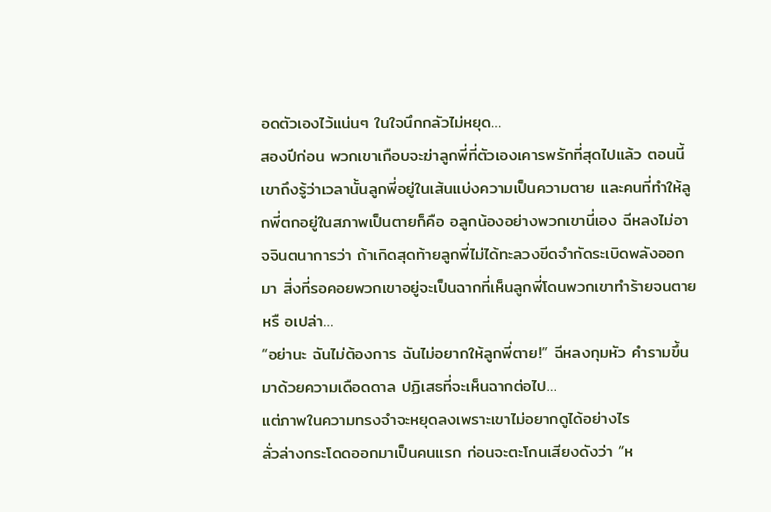อดตัวเองไว้แน่นๆ ในใจนึกกลัวไม่หยุด…
สองปีก่อน พวกเขาเกือบจะฆ่าลูกพี่ที่ตัวเองเคารพรักที่สุดไปแล้ว ตอนนี้เขาถึงรู้ว่าเวลานั้นลูกพี่อยู่ในเส้นแบ่งความเป็นความตาย และคนที่ทำให้ลูกพี่ตกอยู่ในสภาพเป็นตายก็คือ อลูกน้องอย่างพวกเขานี่เอง ฉีหลงไม่อาจจินตนาการว่า ถ้าเกิดสุดท้ายลูกพี่ไม่ได้ทะลวงขีดจำกัดระเบิดพลังออกมา สิ่งที่รอคอยพวกเขาอยู่จะเป็นฉากที่เห็นลูกพี่โดนพวกเขาทำร้ายจนตายหรื อเปล่า…
“อย่านะ ฉันไม่ต้องการ ฉันไม่อยากให้ลูกพี่ตาย!” ฉีหลงกุมหัว คำรามขึ้นมาด้วยความเดือดดาล ปฏิเสธที่จะเห็นฉากต่อไป…
แต่ภาพในความทรงจำจะหยุดลงเพราะเขาไม่อยากดูได้อย่างไร
ลั่วล่างกระโดดออกมาเป็นคนแรก ก่อนจะตะโกนเสียงดังว่า “ห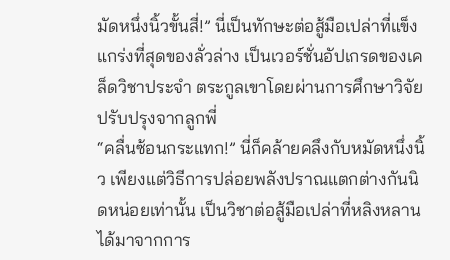มัดหนึ่งนิ้วขั้นสี่!” นี่เป็นทักษะต่อสู้มือเปล่าที่แข็งแกร่งที่สุดของลั่วล่าง เป็นเวอร์ชั่นอัปเกรดของเคล็ดวิชาประจำ ตระกูลเขาโดยผ่านการศึกษาวิจัยปรับปรุงจากลูกพี่
“คลื่นซ้อนกระแทก!” นี่ก็คล้ายคลึงกับหมัดหนึ่งนิ้ว เพียงแต่วิธีการปล่อยพลังปราณแตกต่างกันนิดหน่อยเท่านั้น เป็นวิชาต่อสู้มือเปล่าที่หลิงหลานได้มาจากการ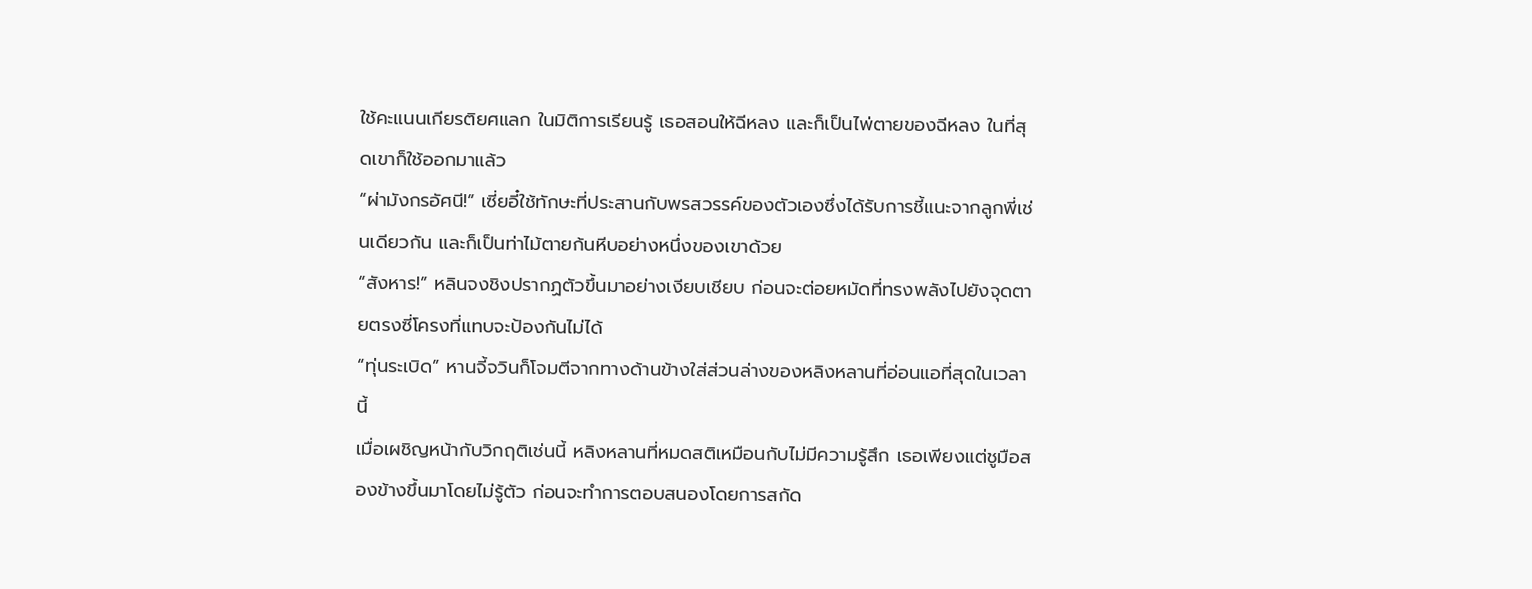ใช้คะแนนเกียรติยศแลก ในมิติการเรียนรู้ เธอสอนให้ฉีหลง และก็เป็นไพ่ตายของฉีหลง ในที่สุดเขาก็ใช้ออกมาแล้ว
“ผ่ามังกรอัศนี!” เซี่ยอี๋ใช้ทักษะที่ประสานกับพรสวรรค์ของตัวเองซึ่งได้รับการชี้แนะจากลูกพี่เช่นเดียวกัน และก็เป็นท่าไม้ตายก้นหีบอย่างหนึ่งของเขาด้วย
“สังหาร!” หลินจงชิงปรากฏตัวขึ้นมาอย่างเงียบเชียบ ก่อนจะต่อยหมัดที่ทรงพลังไปยังจุดตายตรงซี่โครงที่แทบจะป้องกันไม่ได้
“ทุ่นระเบิด” หานจี้จวินก็โจมตีจากทางด้านข้างใส่ส่วนล่างของหลิงหลานที่อ่อนแอที่สุดในเวลานี้
เมื่อเผชิญหน้ากับวิกฤติเช่นนี้ หลิงหลานที่หมดสติเหมือนกับไม่มีความรู้สึก เธอเพียงแต่ชูมือสองข้างขึ้นมาโดยไม่รู้ตัว ก่อนจะทำการตอบสนองโดยการสกัด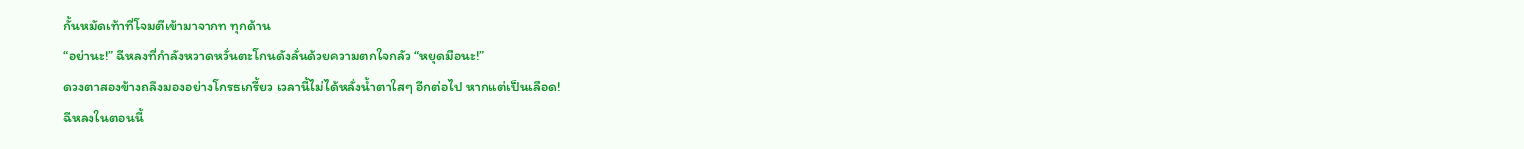กั้นหมัดเท้าที่โจมตีเข้ามาจากท ทุกด้าน
“อย่านะ!” ฉีหลงที่กำลังหวาดหวั่นตะโกนดังลั่นด้วยความตกใจกลัว “หยุดมือนะ!”
ดวงตาสองข้างถลึงมองอย่างโกรธเกรี้ยว เวลานี้ไม่ได้หลั่งน้ำตาใสๆ อีกต่อไป หากแต่เป็นเลือด!
ฉีหลงในตอนนี้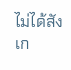ไม่ได้สังเก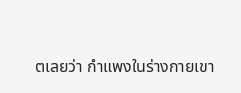ตเลยว่า กำแพงในร่างกายเขา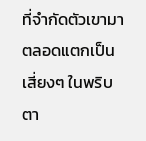ที่จำกัดตัวเขามาตลอดแตกเป็นเสี่ยงๆ ในพริบตา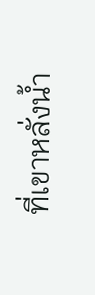ที่เขาหลั่งน้ำ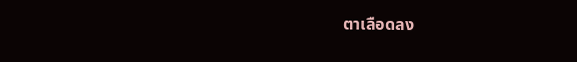ตาเลือดลง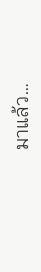มาแล้ว…